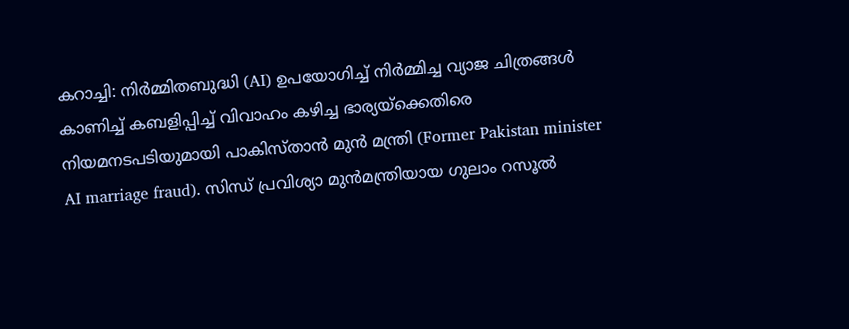കറാച്ചി: നിർമ്മിതബുദ്ധി (AI) ഉപയോഗിച്ച് നിർമ്മിച്ച വ്യാജ ചിത്രങ്ങൾ കാണിച്ച് കബളിപ്പിച്ച് വിവാഹം കഴിച്ച ഭാര്യയ്ക്കെതിരെ നിയമനടപടിയുമായി പാകിസ്താൻ മുൻ മന്ത്രി (Former Pakistan minister AI marriage fraud). സിന്ധ് പ്രവിശ്യാ മുൻമന്ത്രിയായ ഗുലാം റസൂൽ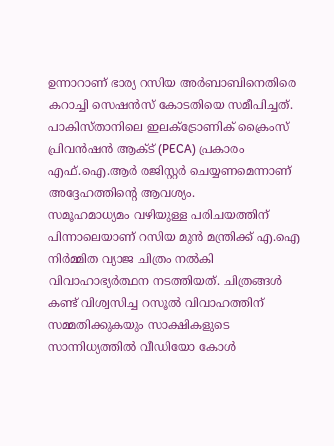ഉന്നാറാണ് ഭാര്യ റസിയ അർബാബിനെതിരെ കറാച്ചി സെഷൻസ് കോടതിയെ സമീപിച്ചത്. പാകിസ്താനിലെ ഇലക്ട്രോണിക് ക്രൈംസ് പ്രിവൻഷൻ ആക്ട് (PECA) പ്രകാരം എഫ്.ഐ.ആർ രജിസ്റ്റർ ചെയ്യണമെന്നാണ് അദ്ദേഹത്തിന്റെ ആവശ്യം.
സമൂഹമാധ്യമം വഴിയുള്ള പരിചയത്തിന് പിന്നാലെയാണ് റസിയ മുൻ മന്ത്രിക്ക് എ.ഐ നിർമ്മിത വ്യാജ ചിത്രം നൽകി വിവാഹാഭ്യർത്ഥന നടത്തിയത്. ചിത്രങ്ങൾ കണ്ട് വിശ്വസിച്ച റസൂൽ വിവാഹത്തിന് സമ്മതിക്കുകയും സാക്ഷികളുടെ സാന്നിധ്യത്തിൽ വീഡിയോ കോൾ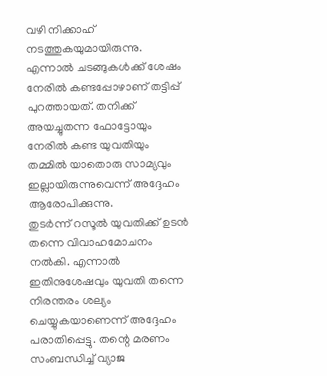വഴി നിക്കാഹ് നടത്തുകയുമായിരുന്നു. എന്നാൽ ചടങ്ങുകൾക്ക് ശേഷം നേരിൽ കണ്ടപ്പോഴാണ് തട്ടിപ്പ് പുറത്തായത്. തനിക്ക് അയച്ചുതന്ന ഫോട്ടോയും നേരിൽ കണ്ട യുവതിയും തമ്മിൽ യാതൊരു സാമ്യവും ഇല്ലായിരുന്നുവെന്ന് അദ്ദേഹം ആരോപിക്കുന്നു.
തുടർന്ന് റസൂൽ യുവതിക്ക് ഉടൻ തന്നെ വിവാഹമോചനം നൽകി. എന്നാൽ ഇതിനുശേഷവും യുവതി തന്നെ നിരന്തരം ശല്യം ചെയ്യുകയാണെന്ന് അദ്ദേഹം പരാതിപ്പെട്ടു. തന്റെ മരണം സംബന്ധിച്ച് വ്യാജ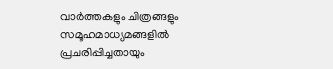വാർത്തകളും ചിത്രങ്ങളും സമൂഹമാധ്യമങ്ങളിൽ പ്രചരിപ്പിച്ചതായും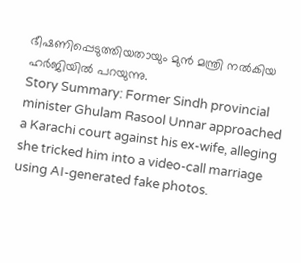ഭീഷണിപ്പെടുത്തിയതായും മുൻ മന്ത്രി നൽകിയ ഹർജിയിൽ പറയുന്നു.
Story Summary: Former Sindh provincial minister Ghulam Rasool Unnar approached a Karachi court against his ex-wife, alleging she tricked him into a video-call marriage using AI-generated fake photos.